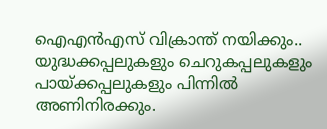ഐഎന്‍എസ് വിക്രാന്ത് നയിക്കും.. യുദ്ധക്കപ്പലുകളും ചെറുകപ്പലുകളും പായ്ക്കപ്പലുകളും പിന്നില്‍ അണിനിരക്കും.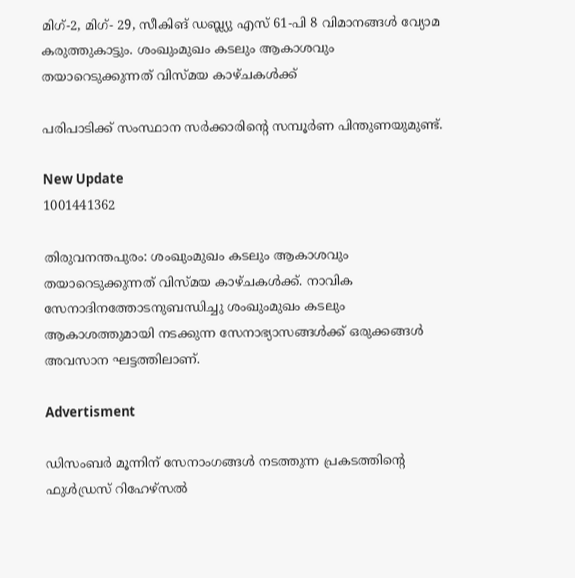മിഗ്-2, മിഗ്- 29, സീകിങ് ഡബ്ല്യു എസ് 61-പി 8 വിമാനങ്ങള്‍ വ്യോമ കരുത്തുകാട്ടും. ശംഖുംമുഖം കടലും ആകാശവും തയാറെടുക്കുന്നത് വിസ്മയ കാഴ്ചകള്‍ക്ക്

പരിപാടിക്ക് സംസ്ഥാന സര്‍ക്കാരിന്റെ സമ്പൂര്‍ണ പിന്തുണയുമുണ്ട്.

New Update
1001441362

തിരുവനന്തപുരം: ശംഖുംമുഖം കടലും ആകാശവും തയാറെടുക്കുന്നത് വിസ്മയ കാഴ്ചകള്‍ക്ക്. നാവിക സേനാദിനത്തോടനുബന്ധിച്ചു ശംഖുംമുഖം കടലും ആകാശത്തുമായി നടക്കുന്ന സേനാഭ്യാസങ്ങള്‍ക്ക് ഒരുക്കങ്ങള്‍ അവസാന ഘട്ടത്തിലാണ്.

Advertisment

ഡിസംബര്‍ മൂന്നിന് സേനാംഗങ്ങള്‍ നടത്തുന്ന പ്രകടത്തിന്റെ ഫുള്‍ഡ്രസ് റിഹേഴ്സല്‍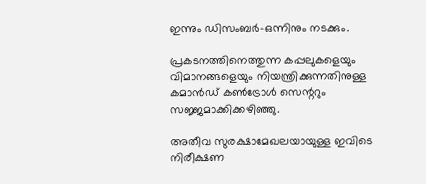ഇന്നും ഡിസംബര്‍-ഒന്നിനും നടക്കും.

പ്രകടനത്തിനെത്തുന്ന കപ്പലുകളെയും വിമാനങ്ങളെയും നിയന്ത്രിക്കുന്നതിനുള്ള കമാന്‍ഡ് കണ്‍ട്രോള്‍ സെന്ററും സജ്ജമാക്കിക്കഴിഞ്ഞു.

അതീവ സുരക്ഷാമേഖലയായുള്ള ഇവിടെ നിരീക്ഷണ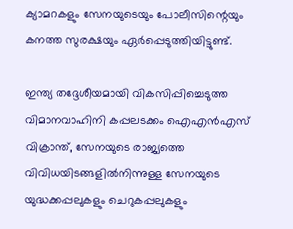ക്യാമറകളും സേനയുടെയും പോലീസിന്റെയും കനത്ത സുരക്ഷയും ഏര്‍പ്പെടുത്തിയിട്ടുണ്ട്.

ഇന്ത്യ തദ്ദേശീയമായി വികസിപ്പിച്ചെടുത്ത വിമാനവാഹിനി കപ്പലടക്കം ഐഎന്‍എസ് വിക്രാന്ത്, സേനയുടെ രാജ്യത്തെ വിവിധയിടങ്ങളില്‍നിന്നുള്ള സേനയുടെ യുദ്ധക്കപ്പലുകളും ചെറുകപ്പലുകളും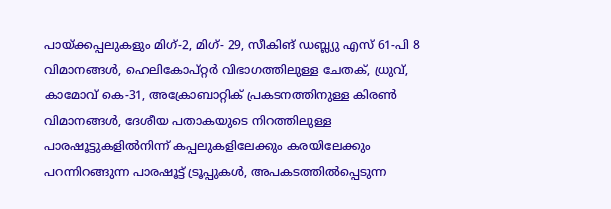പായ്ക്കപ്പലുകളും മിഗ്-2, മിഗ്- 29, സീകിങ് ഡബ്ല്യു എസ് 61-പി 8 വിമാനങ്ങള്‍, ഹെലികോപ്റ്റര്‍ വിഭാഗത്തിലുള്ള ചേതക്, ധ്രുവ്, കാമോവ് കെ-31, അക്രോബാറ്റിക് പ്രകടനത്തിനുള്ള കിരണ്‍ വിമാനങ്ങള്‍, ദേശീയ പതാകയുടെ നിറത്തിലുള്ള പാരഷൂട്ടുകളില്‍നിന്ന് കപ്പലുകളിലേക്കും കരയിലേക്കും പറന്നിറങ്ങുന്ന പാരഷൂട്ട് ട്രൂപ്പുകള്‍, അപകടത്തില്‍പ്പെടുന്ന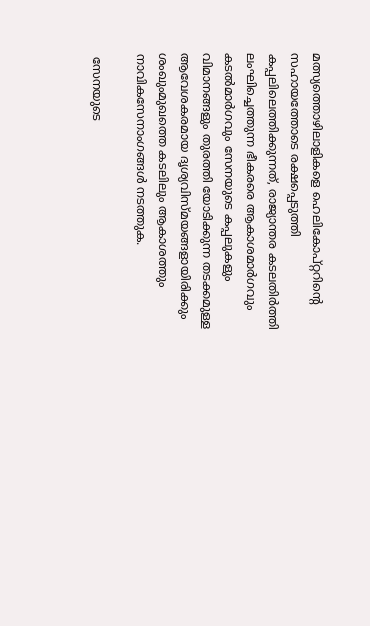മത്സ്യത്തൊഴിലാളികളെ ഹെലികോപ്റ്ററിന്റെ സഹായത്തോടെ രക്ഷപ്പെടുത്തി കപ്പലിലെത്തിക്കുന്നത്, രാജ്യാന്തര കടലതിര്‍ത്തി ലംഘിച്ചെത്തുന്ന ഭീകരരെ ആകാശമാര്‍ഗവും കടല്‍മാര്‍ഗവും സേനയുടെ കപ്പലുകളും വിമാനങ്ങളും തുരത്തി യോടിക്കുന്ന തടക്കമുള്ള ആവേശകരമായ ദൃശ്യവിസ്മയങ്ങളായിരിക്കും ശംഖുംമുഖത്തെ കടലിലും ആകാശത്തും നാവികസേനാംഗങ്ങള്‍ നടത്തുക.

 സേനയുടെ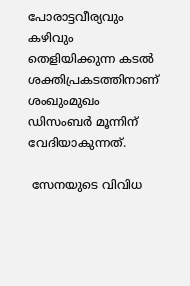പോരാട്ടവീര്യവും കഴിവും തെളിയിക്കുന്ന കടല്‍ ശക്തിപ്രകടത്തിനാണ് ശംഖുംമുഖം ഡിസംബര്‍ മൂന്നിന് വേദിയാകുന്നത്.

 സേനയുടെ വിവിധ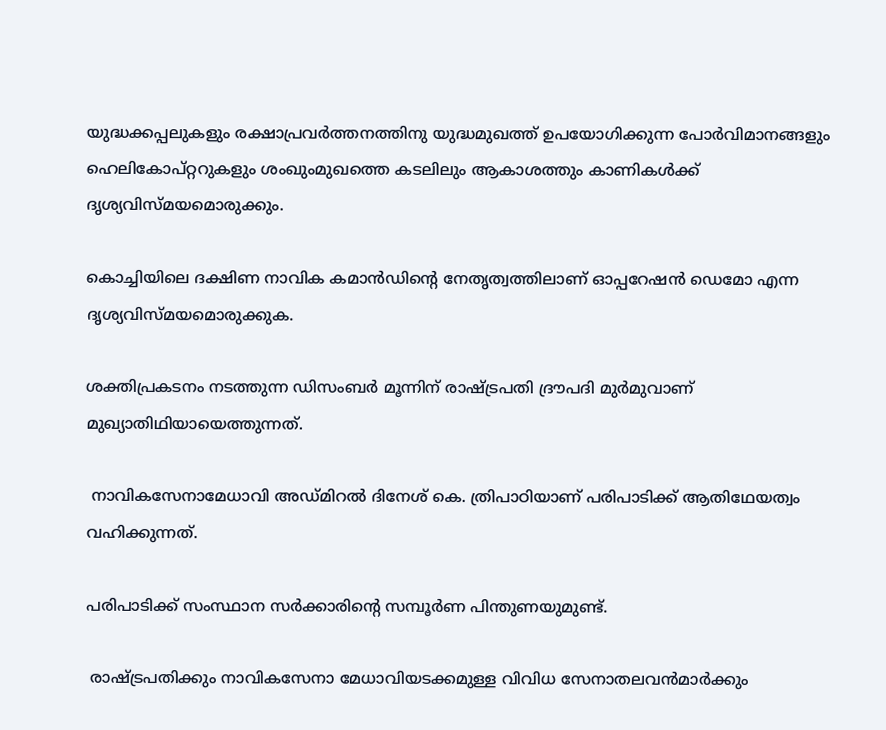യുദ്ധക്കപ്പലുകളും രക്ഷാപ്രവര്‍ത്തനത്തിനു യുദ്ധമുഖത്ത് ഉപയോഗിക്കുന്ന പോര്‍വിമാനങ്ങളും ഹെലികോപ്റ്ററുകളും ശംഖുംമുഖത്തെ കടലിലും ആകാശത്തും കാണികള്‍ക്ക് ദൃശ്യവിസ്മയമൊരുക്കും.

കൊച്ചിയിലെ ദക്ഷിണ നാവിക കമാന്‍ഡിന്റെ നേതൃത്വത്തിലാണ് ഓപ്പറേഷന്‍ ഡെമോ എന്ന ദൃശ്യവിസ്മയമൊരുക്കുക.

ശക്തിപ്രകടനം നടത്തുന്ന ഡിസംബര്‍ മൂന്നിന് രാഷ്ട്രപതി ദ്രൗപദി മുര്‍മുവാണ് മുഖ്യാതിഥിയായെത്തുന്നത്.

 നാവികസേനാമേധാവി അഡ്മിറല്‍ ദിനേശ് കെ. ത്രിപാഠിയാണ് പരിപാടിക്ക് ആതിഥേയത്വം വഹിക്കുന്നത്.

പരിപാടിക്ക് സംസ്ഥാന സര്‍ക്കാരിന്റെ സമ്പൂര്‍ണ പിന്തുണയുമുണ്ട്.

 രാഷ്ട്രപതിക്കും നാവികസേനാ മേധാവിയടക്കമുള്ള വിവിധ സേനാതലവന്‍മാര്‍ക്കും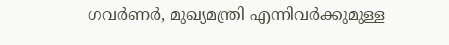ഗവര്‍ണര്‍, മുഖ്യമന്ത്രി എന്നിവര്‍ക്കുമുള്ള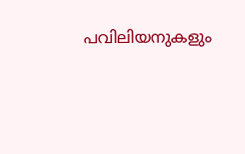പവിലിയനുകളും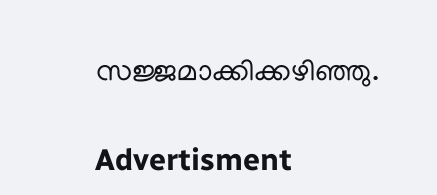സജ്ജമാക്കിക്കഴിഞ്ഞു.

Advertisment